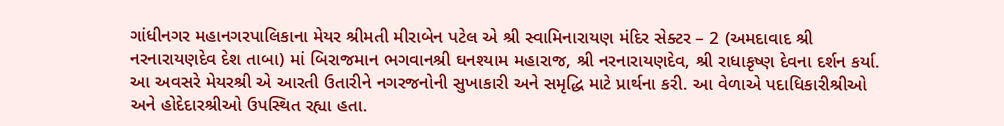ગાંધીનગર મહાનગરપાલિકાના મેયર શ્રીમતી મીરાબેન પટેલ એ શ્રી સ્વામિનારાયણ મંદિર સેક્ટર – 2 (અમદાવાદ શ્રી નરનારાયણદેવ દેશ તાબા) માં બિરાજમાન ભગવાનશ્રી ઘનશ્યામ મહારાજ, શ્રી નરનારાયણદેવ, શ્રી રાધાકૃષ્ણ દેવના દર્શન કર્યા.
આ અવસરે મેયરશ્રી એ આરતી ઉતારીને નગરજનોની સુખાકારી અને સમૃદ્ધિ માટે પ્રાર્થના કરી. આ વેળાએ પદાધિકારીશ્રીઓ અને હોદેદારશ્રીઓ ઉપસ્થિત રહ્યા હતા.